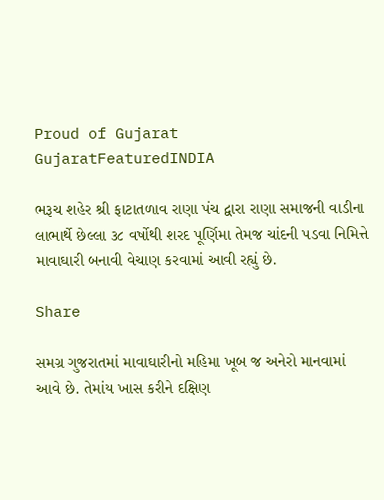Proud of Gujarat
GujaratFeaturedINDIA

ભરૂચ શહેર શ્રી ફાટાતળાવ રાણા પંચ દ્વારા રાણા સમાજની વાડીના લાભાર્થે છેલ્લા ૩૮ વર્ષોથી શરદ પૂર્ણિમા તેમજ ચાંદની પડવા નિમિત્તે માવાઘારી બનાવી વેચાણ કરવામાં આવી રહ્યું છે.

Share

સમગ્ર ગુજરાતમાં માવાઘારીનો મહિમા ખૂબ જ અનેરો માનવામાં આવે છે. તેમાંય ખાસ કરીને દક્ષિણ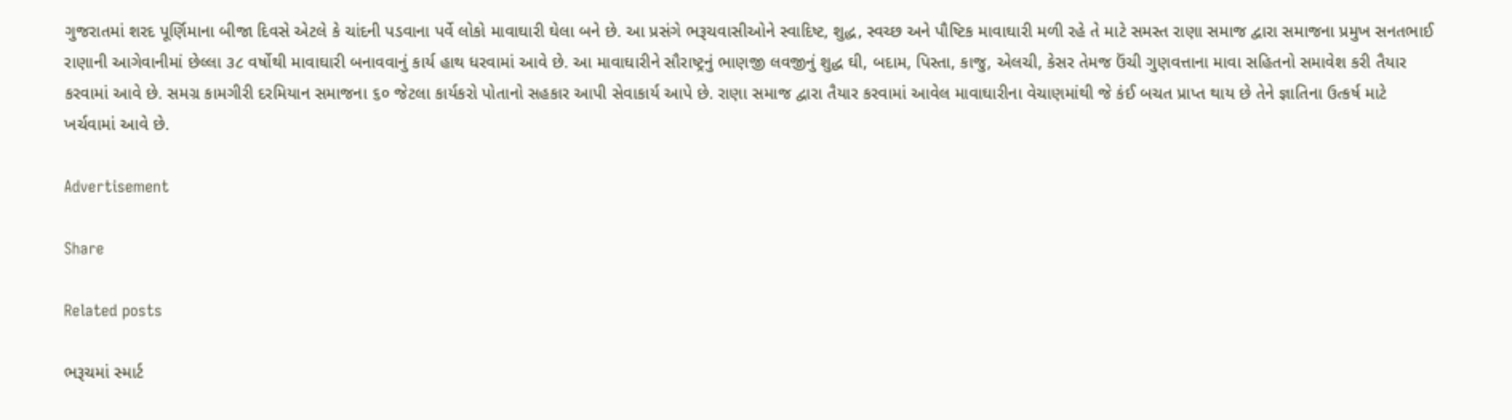ગુજરાતમાં શરદ પૂર્ણિમાના બીજા દિવસે એટલે કે ચાંદની પડવાના પર્વે લોકો માવાઘારી ઘેલા બને છે. આ પ્રસંગે ભરૂચવાસીઓને સ્વાદિષ્ટ, શુદ્ધ, સ્વચ્છ અને પૌષ્ટિક માવાઘારી મળી રહે તે માટે સમસ્ત રાણા સમાજ દ્વારા સમાજના પ્રમુખ સનતભાઈ રાણાની આગેવાનીમાં છેલ્લા ૩૮ વર્ષોથી માવાઘારી બનાવવાનું કાર્ય હાથ ધરવામાં આવે છે. આ માવાઘારીને સૌરાષ્ટ્રનું ભાણજી લવજીનું શુદ્ધ ઘી, બદામ, પિસ્તા, કાજુ, એલચી, કેસર તેમજ ઉંચી ગુણવત્તાના માવા સહિતનો સમાવેશ કરી તૈયાર કરવામાં આવે છે. સમગ્ર કામગીરી દરમિયાન સમાજના ૬૦ જેટલા કાર્યકરો પોતાનો સહકાર આપી સેવાકાર્ય આપે છે. રાણા સમાજ દ્વારા તૈયાર કરવામાં આવેલ માવાઘારીના વેચાણમાંથી જે કંઈ બચત પ્રાપ્ત થાય છે તેને જ્ઞાતિના ઉત્કર્ષ માટે ખર્ચવામાં આવે છે.

Advertisement

Share

Related posts

ભરૂચમાં સ્માર્ટ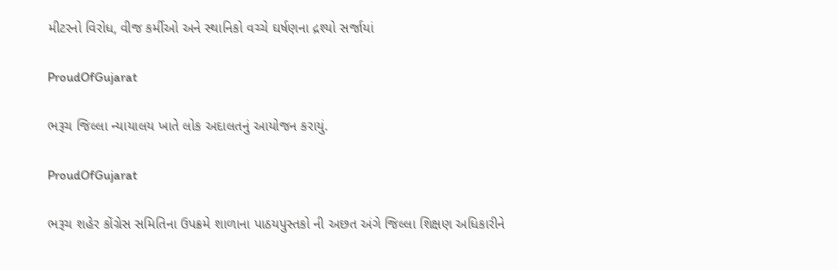મીટરનો વિરોધ, વીજ કર્મીઓ અને સ્થાનિકો વચ્ચે ઘર્ષણના દ્રશ્યો સર્જાયાં

ProudOfGujarat

ભરૂચ જિલ્લા ન્યાયાલય ખાતે લોક અદાલતનું આયોજન કરાયું.

ProudOfGujarat

ભરૂચ શહેર કોંગ્રેસ સમિતિના ઉપક્રમે શાળાના પાઠયપુસ્તકો ની અછત અંગે જિલ્લા શિક્ષણ અધિકારીને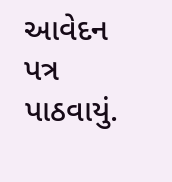આવેદન પત્ર પાઠવાયું.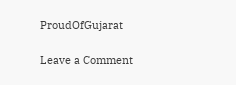ProudOfGujarat

Leave a Comment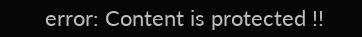error: Content is protected !!